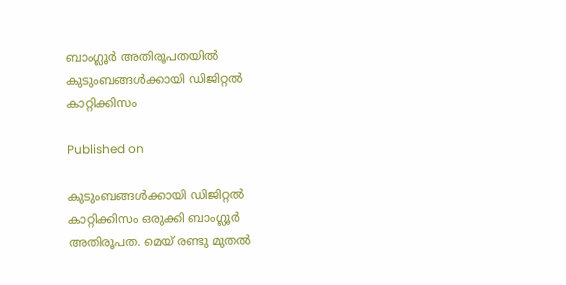ബാംഗ്ലൂര്‍ അതിരൂപതയില്‍ കുടുംബങ്ങള്‍ക്കായി ഡിജിറ്റല്‍ കാറ്റിക്കിസം

Published on

കുടുംബങ്ങള്‍ക്കായി ഡിജിറ്റല്‍ കാറ്റിക്കിസം ഒരുക്കി ബാംഗ്ലൂര്‍ അതിരൂപത. മെയ് രണ്ടു മുതല്‍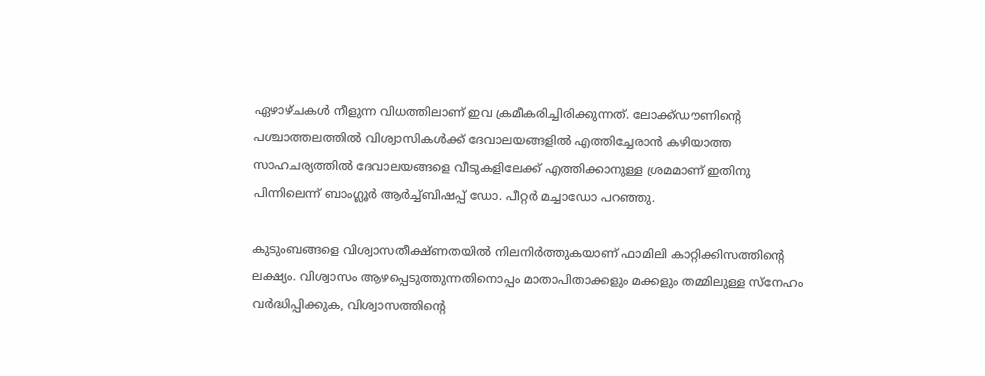ഏഴാഴ്ചകള്‍ നീളുന്ന വിധത്തിലാണ് ഇവ ക്രമീകരിച്ചിരിക്കുന്നത്. ലോക്ക്ഡൗണിന്‍റെ പശ്ചാത്തലത്തില്‍ വിശ്വാസികള്‍ക്ക് ദേവാലയങ്ങളില്‍ എത്തിച്ചേരാന്‍ കഴിയാത്ത സാഹചര്യത്തില്‍ ദേവാലയങ്ങളെ വീടുകളിലേക്ക് എത്തിക്കാനുള്ള ശ്രമമാണ് ഇതിനു പിന്നിലെന്ന് ബാംഗ്ലൂര്‍ ആര്‍ച്ച്ബിഷപ്പ് ഡോ. പീറ്റര്‍ മച്ചാഡോ പറഞ്ഞു.

കുടുംബങ്ങളെ വിശ്വാസതീക്ഷ്ണതയില്‍ നിലനിര്‍ത്തുകയാണ് ഫാമിലി കാറ്റിക്കിസത്തിന്‍റെ ലക്ഷ്യം. വിശ്വാസം ആഴപ്പെടുത്തുന്നതിനൊപ്പം മാതാപിതാക്കളും മക്കളും തമ്മിലുള്ള സ്നേഹം വര്‍ദ്ധിപ്പിക്കുക, വിശ്വാസത്തിന്‍റെ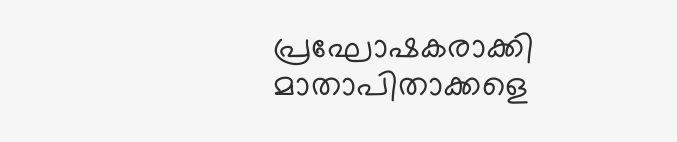പ്രഘോഷകരാക്കി മാതാപിതാക്കളെ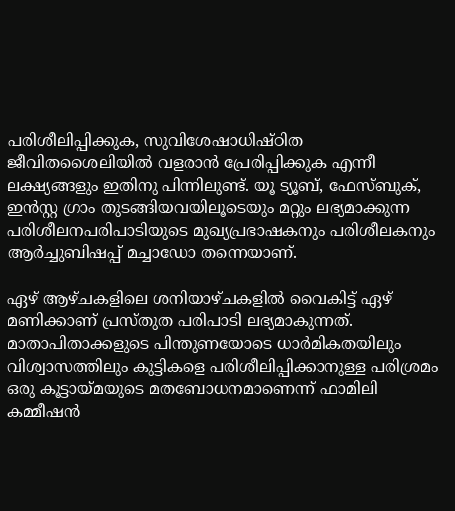പരിശീലിപ്പിക്കുക, സുവിശേഷാധിഷ്ഠിത ജീവിതശൈലിയില്‍ വളരാന്‍ പ്രേരിപ്പിക്കുക എന്നീ ലക്ഷ്യങ്ങളും ഇതിനു പിന്നിലുണ്ട്. യൂ ട്യൂബ്, ഫേസ്ബുക്, ഇന്‍സ്റ്റ ഗ്രാം തുടങ്ങിയവയിലൂടെയും മറ്റും ലഭ്യമാക്കുന്ന പരിശീലനപരിപാടിയുടെ മുഖ്യപ്രഭാഷകനും പരിശീലകനും ആര്‍ച്ചുബിഷപ്പ് മച്ചാഡോ തന്നെയാണ്.

ഏഴ് ആഴ്ചകളിലെ ശനിയാഴ്ചകളില്‍ വൈകിട്ട് ഏഴ് മണിക്കാണ് പ്രസ്തുത പരിപാടി ലഭ്യമാകുന്നത്. മാതാപിതാക്കളുടെ പിന്തുണയോടെ ധാര്‍മികതയിലും വിശ്വാസത്തിലും കുട്ടികളെ പരിശീലിപ്പിക്കാനുള്ള പരിശ്രമം ഒരു കൂട്ടായ്മയുടെ മതബോധനമാണെന്ന് ഫാമിലി കമ്മീഷന്‍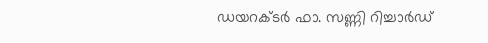ഡയറക്ടര്‍ ഫാ. സണ്ണി റിച്ചാര്‍ഡ്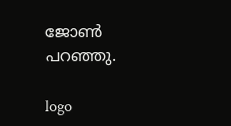ജോണ്‍ പറഞ്ഞു.

logo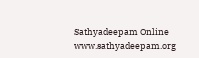Sathyadeepam Online
www.sathyadeepam.org